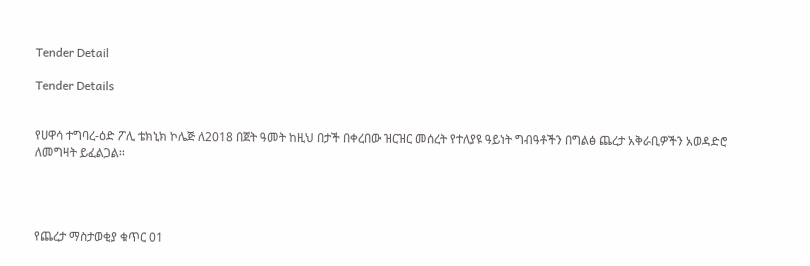Tender Detail

Tender Details


የሀዋሳ ተግባረ-ዕድ ፖሊ ቴክኒክ ኮሌጅ ለ2018 በጀት ዓመት ከዚህ በታች በቀረበው ዝርዝር መሰረት የተለያዩ ዓይነት ግብዓቶችን በግልፅ ጨረታ አቅራቢዎችን አወዳድሮ ለመግዛት ይፈልጋል፡፡




የጨረታ ማስታወቂያ ቁጥር 01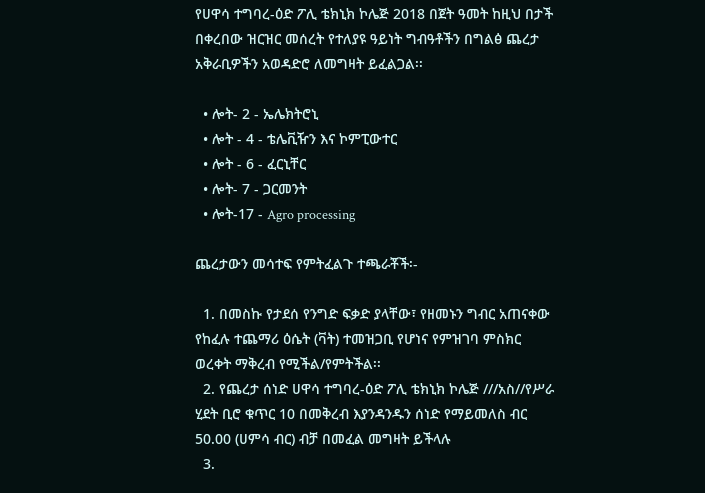የሀዋሳ ተግባረ-ዕድ ፖሊ ቴክኒክ ኮሌጅ 2018 በጀት ዓመት ከዚህ በታች በቀረበው ዝርዝር መሰረት የተለያዩ ዓይነት ግብዓቶችን በግልፅ ጨረታ አቅራቢዎችን አወዳድሮ ለመግዛት ይፈልጋል፡፡

  • ሎት- 2 - ኤሌክትሮኒ
  • ሎት - 4 - ቴሌቪዥን እና ኮምፒውተር
  • ሎት - 6 - ፈርኒቸር
  • ሎት- 7 - ጋርመንት
  • ሎት-17 - Agro processing

ጨረታውን መሳተፍ የምትፈልጉ ተጫራቾች፡-

  1. በመስኩ የታደሰ የንግድ ፍቃድ ያላቸው፣ የዘመኑን ግብር አጠናቀው የከፈሉ ተጨማሪ ዕሴት (ቫት) ተመዝጋቢ የሆነና የምዝገባ ምስክር ወረቀት ማቅረብ የሚችል/የምትችል፡፡
  2. የጨረታ ሰነድ ሀዋሳ ተግባረ-ዕድ ፖሊ ቴክኒክ ኮሌጅ ///አስ//የሥራ ሂደት ቢሮ ቁጥር 10 በመቅረብ እያንዳንዱን ሰነድ የማይመለስ ብር 50.00 (ሀምሳ ብር) ብቻ በመፈል መግዛት ይችላሉ
  3.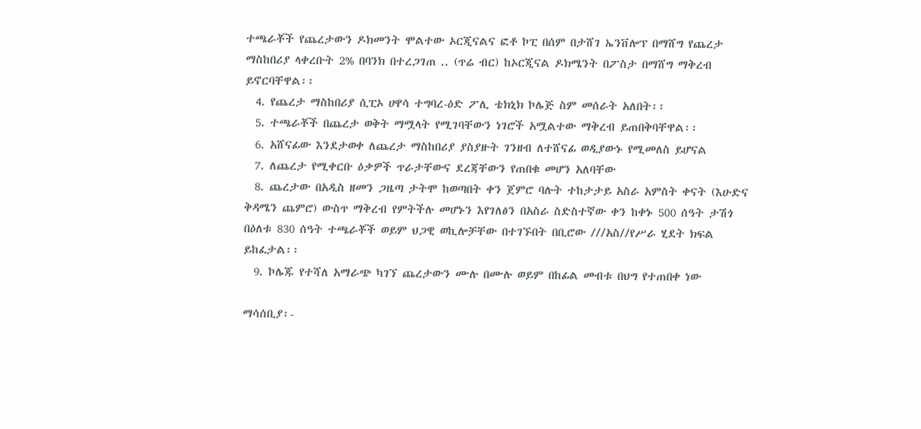ተጫራቾች የጨረታውን ዶክመንት ሞልተው ኦርጂናልና ፎቶ ኮፒ በሰም በታሸገ ኤንቨሎፕ በማሸግ የጨረታ ማስከበሪያ ላቀረቡት 2% በባንክ በተረጋገጠ .. (ጥሬ ብር) ከኦርጂናል ዶክሜንት በፖስታ በማሸግ ማቅረብ ይኖርባቸዋል፡፡
  4. የጨረታ ማስከበሪያ ሲፒኦ ሀዋሳ ተግባረ-ዕድ ፖሊ ቴክኒክ ኮሌጅ ስም መሰራት አለበት፡፡
  5. ተጫራቾች በጨረታ ወቅት ማሟላት የሚገባቸውን ነገሮች አሟልተው ማቅረብ ይጠበቅባቸዋል፡፡
  6. አሸናፊው እንደታወቀ ለጨረታ ማስከበሪያ ያስያዙት ገንዘብ ለተሸናፊ ወዲያውኑ የሚመለስ ይሆናል
  7. ለጨረታ የሚቀርቡ ዕቃዎች ጥራታቸውና ደረጃቸውን የጠበቁ መሆን አለባቸው
  8. ጨረታው በአዲስ ዘመን ጋዜጣ ታትሞ ከወጣበት ቀን ጀምሮ ባሉት ተከታታይ አስራ አምስት ቀናት (እሁድና ቅዳሜን ጨምሮ) ውስጥ ማቅረብ የምትችሉ መሆኑን እየገለፅን በአስራ ስድስተኛው ቀን ከቀኑ 500 ሰዓት ታሽጎ በዕለቱ 830 ሰዓት ተጫራቾች ወይም ህጋዊ ወኪሎቻቸው በተገኙበት በቢሮው ///አስ//የሥራ ሂደት ክፍል ይከፈታል፡፡
  9. ኮሌጁ የተሻለ አማራጭ ካገኘ ጨረታውን ሙሉ በሙሉ ወይም በከፊል መብቱ በህግ የተጠበቀ ነው

ማሳሰቢያ፡-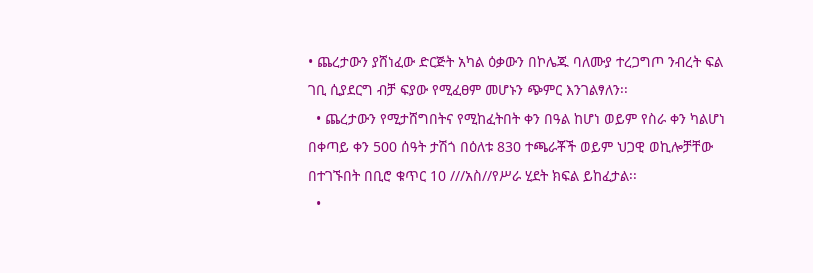• ጨረታውን ያሸነፈው ድርጅት አካል ዕቃውን በኮሌጁ ባለሙያ ተረጋግጦ ንብረት ፍል ገቢ ሲያደርግ ብቻ ፍያው የሚፈፀም መሆኑን ጭምር እንገልፃለን፡፡
  • ጨረታውን የሚታሸግበትና የሚከፈትበት ቀን በዓል ከሆነ ወይም የስራ ቀን ካልሆነ በቀጣይ ቀን 500 ሰዓት ታሽጎ በዕለቱ 830 ተጫራቾች ወይም ህጋዊ ወኪሎቻቸው በተገኙበት በቢሮ ቁጥር 10 ///አስ//የሥራ ሂደት ክፍል ይከፈታል፡፡
  •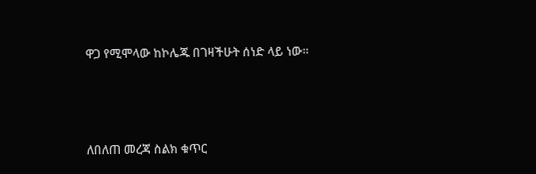ዋጋ የሚሞላው ከኮሌጁ በገዛችሁት ሰነድ ላይ ነው፡፡



ለበለጠ መረጃ ስልክ ቁጥር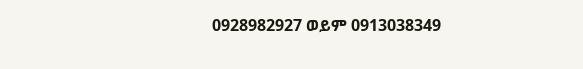0928982927 ወይም 0913038349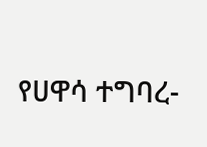የሀዋሳ ተግባረ-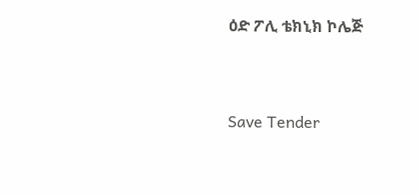ዕድ ፖሊ ቴክኒክ ኮሌጅ



Save Tender